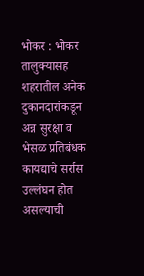भोकर : भोकर तालुक्यासह शहरातील अनेक दुकानदारांकडून अन्न सुरक्षा व भेसळ प्रतिबंधक कायद्याचे सर्रास उल्लंघन होत असल्याची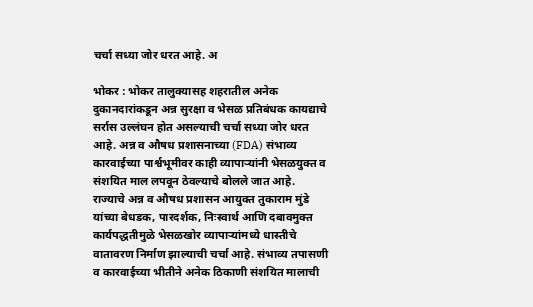चर्चा सध्या जोर धरत आहे. अ

भोकर : भोकर तालुक्यासह शहरातील अनेक दुकानदारांकडून अन्न सुरक्षा व भेसळ प्रतिबंधक कायद्याचे सर्रास उल्लंघन होत असल्याची चर्चा सध्या जोर धरत आहे. अन्न व औषध प्रशासनाच्या (FDA) संभाव्य कारवाईच्या पार्श्वभूमीवर काही व्यापाऱ्यांनी भेसळयुक्त व संशयित माल लपवून ठेवल्याचे बोलले जात आहे.
राज्याचे अन्न व औषध प्रशासन आयुक्त तुकाराम मुंडे यांच्या बेधडक, पारदर्शक, निःस्वार्थ आणि दबावमुक्त कार्यपद्धतीमुळे भेसळखोर व्यापाऱ्यांमध्ये धास्तीचे वातावरण निर्माण झाल्याची चर्चा आहे. संभाव्य तपासणी व कारवाईच्या भीतीने अनेक ठिकाणी संशयित मालाची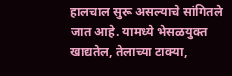हालचाल सुरू असल्याचे सांगितले जात आहे. यामध्ये भेसळयुक्त खाद्यतेल, तेलाच्या टाक्या,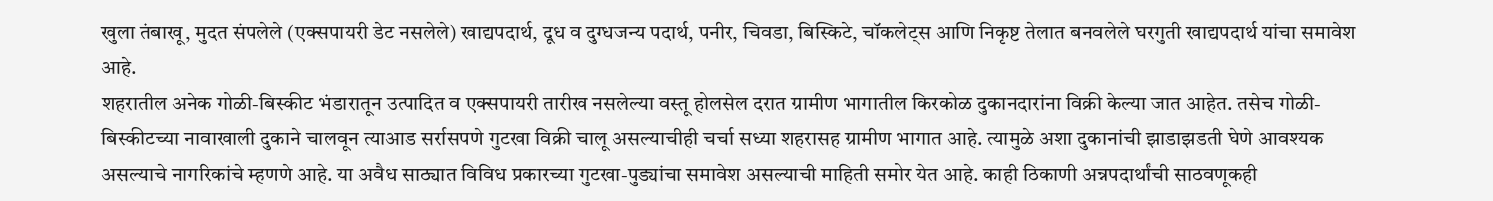खुला तंबाखू, मुदत संपलेले (एक्सपायरी डेट नसलेले) खाद्यपदार्थ, दूध व दुग्धजन्य पदार्थ, पनीर, चिवडा, बिस्किटे, चॉकलेट्स आणि निकृष्ट तेलात बनवलेले घरगुती खाद्यपदार्थ यांचा समावेश आहे.
शहरातील अनेक गोळी-बिस्कीट भंडारातून उत्पादित व एक्सपायरी तारीख नसलेल्या वस्तू होलसेल दरात ग्रामीण भागातील किरकोळ दुकानदारांना विक्री केल्या जात आहेत. तसेच गोळी-बिस्कीटच्या नावाखाली दुकाने चालवून त्याआड सर्रासपणे गुटखा विक्री चालू असल्याचीही चर्चा सध्या शहरासह ग्रामीण भागात आहे. त्यामुळे अशा दुकानांची झाडाझडती घेणे आवश्यक असल्याचे नागरिकांचे म्हणणे आहे. या अवैध साठ्यात विविध प्रकारच्या गुटखा-पुड्यांचा समावेश असल्याची माहिती समोर येत आहे. काही ठिकाणी अन्नपदार्थांची साठवणूकही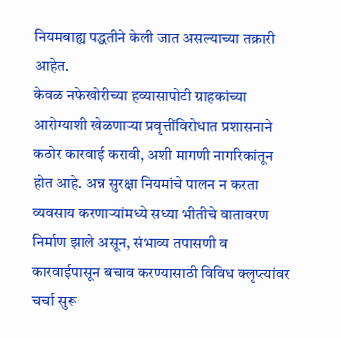नियमबाह्य पद्धतीने केली जात असल्याच्या तक्रारी आहेत.
केवळ नफेखोरीच्या हव्यासापोटी ग्राहकांच्या आरोग्याशी खेळणाऱ्या प्रवृत्तींविरोधात प्रशासनाने कठोर कारवाई करावी, अशी मागणी नागरिकांतून होत आहे. अन्न सुरक्षा नियमांचे पालन न करता व्यवसाय करणाऱ्यांमध्ये सध्या भीतीचे वातावरण निर्माण झाले असून, संभाव्य तपासणी व कारवाईपासून बचाव करण्यासाठी विविध क्लृप्त्यांवर चर्चा सुरू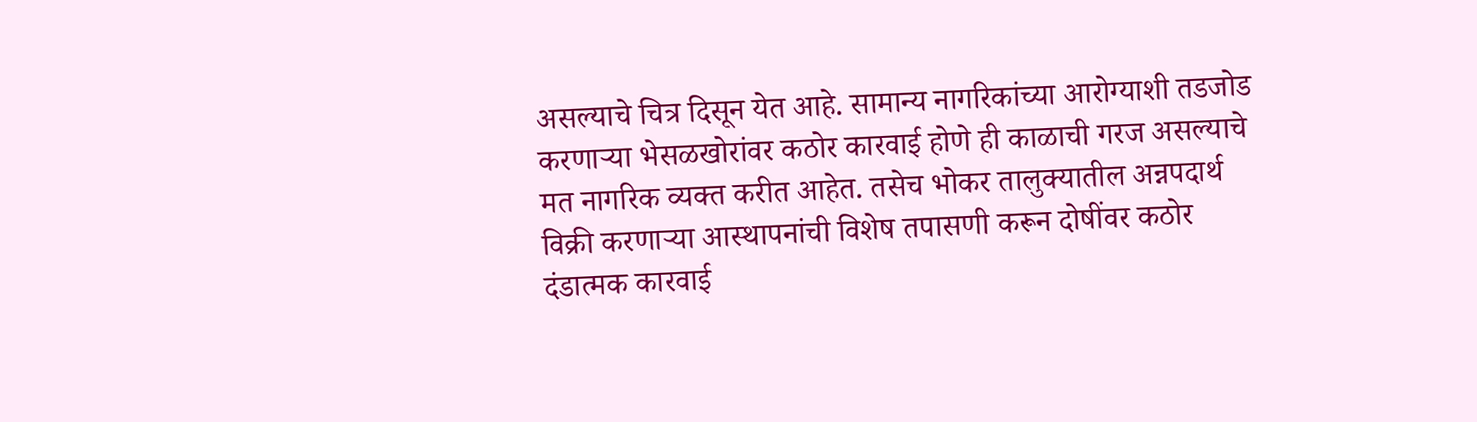असल्याचे चित्र दिसून येत आहे. सामान्य नागरिकांच्या आरोग्याशी तडजोड करणाऱ्या भेसळखोरांवर कठोर कारवाई होणे ही काळाची गरज असल्याचे मत नागरिक व्यक्त करीत आहेत. तसेच भोकर तालुक्यातील अन्नपदार्थ विक्री करणाऱ्या आस्थापनांची विशेष तपासणी करून दोषींवर कठोर दंडात्मक कारवाई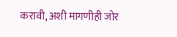करावी, अशी मागणीही जोर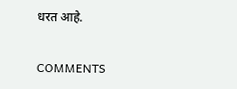धरत आहे.

COMMENTS